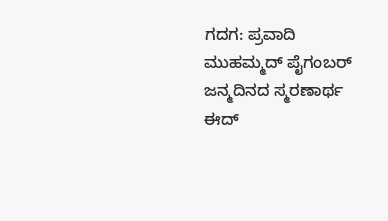ಗದಗ: ಪ್ರವಾದಿ ಮುಹಮ್ಮದ್ ಪೈಗಂಬರ್ ಜನ್ಮದಿನದ ಸ್ಮರಣಾರ್ಥ ಈದ್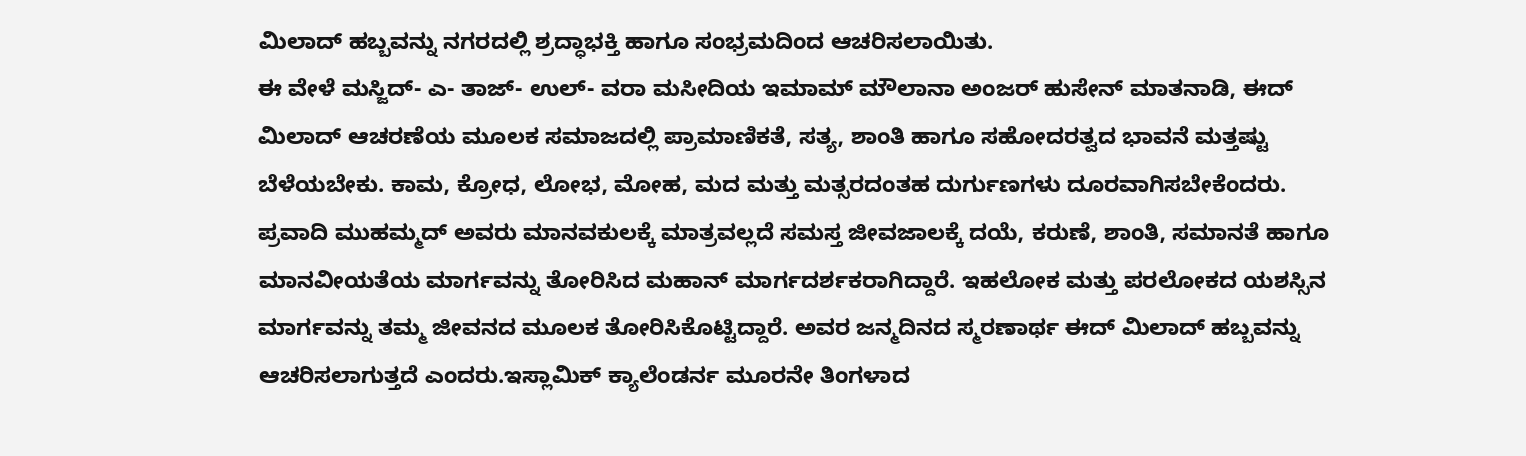ಮಿಲಾದ್ ಹಬ್ಬವನ್ನು ನಗರದಲ್ಲಿ ಶ್ರದ್ಧಾಭಕ್ತಿ ಹಾಗೂ ಸಂಭ್ರಮದಿಂದ ಆಚರಿಸಲಾಯಿತು.
ಈ ವೇಳೆ ಮಸ್ಜಿದ್- ಎ- ತಾಜ್- ಉಲ್- ವರಾ ಮಸೀದಿಯ ಇಮಾಮ್ ಮೌಲಾನಾ ಅಂಜರ್ ಹುಸೇನ್ ಮಾತನಾಡಿ, ಈದ್ ಮಿಲಾದ್ ಆಚರಣೆಯ ಮೂಲಕ ಸಮಾಜದಲ್ಲಿ ಪ್ರಾಮಾಣಿಕತೆ, ಸತ್ಯ, ಶಾಂತಿ ಹಾಗೂ ಸಹೋದರತ್ವದ ಭಾವನೆ ಮತ್ತಷ್ಟು ಬೆಳೆಯಬೇಕು. ಕಾಮ, ಕ್ರೋಧ, ಲೋಭ, ಮೋಹ, ಮದ ಮತ್ತು ಮತ್ಸರದಂತಹ ದುರ್ಗುಣಗಳು ದೂರವಾಗಿಸಬೇಕೆಂದರು.
ಪ್ರವಾದಿ ಮುಹಮ್ಮದ್ ಅವರು ಮಾನವಕುಲಕ್ಕೆ ಮಾತ್ರವಲ್ಲದೆ ಸಮಸ್ತ ಜೀವಜಾಲಕ್ಕೆ ದಯೆ, ಕರುಣೆ, ಶಾಂತಿ, ಸಮಾನತೆ ಹಾಗೂ ಮಾನವೀಯತೆಯ ಮಾರ್ಗವನ್ನು ತೋರಿಸಿದ ಮಹಾನ್ ಮಾರ್ಗದರ್ಶಕರಾಗಿದ್ದಾರೆ. ಇಹಲೋಕ ಮತ್ತು ಪರಲೋಕದ ಯಶಸ್ಸಿನ ಮಾರ್ಗವನ್ನು ತಮ್ಮ ಜೀವನದ ಮೂಲಕ ತೋರಿಸಿಕೊಟ್ಟಿದ್ದಾರೆ. ಅವರ ಜನ್ಮದಿನದ ಸ್ಮರಣಾರ್ಥ ಈದ್ ಮಿಲಾದ್ ಹಬ್ಬವನ್ನು ಆಚರಿಸಲಾಗುತ್ತದೆ ಎಂದರು.ಇಸ್ಲಾಮಿಕ್ ಕ್ಯಾಲೆಂಡರ್ನ ಮೂರನೇ ತಿಂಗಳಾದ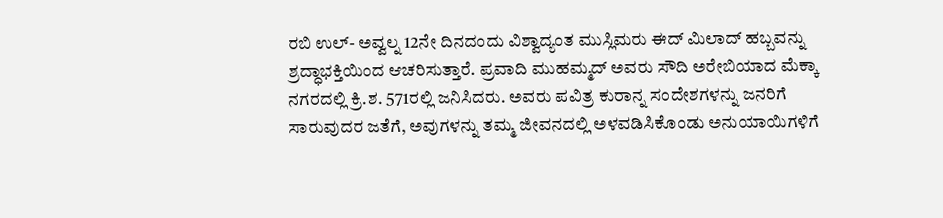ರಬಿ ಉಲ್- ಅವ್ವಲ್ನ 12ನೇ ದಿನದಂದು ವಿಶ್ವಾದ್ಯಂತ ಮುಸ್ಲಿಮರು ಈದ್ ಮಿಲಾದ್ ಹಬ್ಬವನ್ನು ಶ್ರದ್ಧಾಭಕ್ತಿಯಿಂದ ಆಚರಿಸುತ್ತಾರೆ. ಪ್ರವಾದಿ ಮುಹಮ್ಮದ್ ಅವರು ಸೌದಿ ಅರೇಬಿಯಾದ ಮೆಕ್ಕಾ ನಗರದಲ್ಲಿ ಕ್ರಿ.ಶ. 571ರಲ್ಲಿ ಜನಿಸಿದರು. ಅವರು ಪವಿತ್ರ ಕುರಾನ್ನ ಸಂದೇಶಗಳನ್ನು ಜನರಿಗೆ ಸಾರುವುದರ ಜತೆಗೆ, ಅವುಗಳನ್ನು ತಮ್ಮ ಜೀವನದಲ್ಲಿ ಅಳವಡಿಸಿಕೊಂಡು ಅನುಯಾಯಿಗಳಿಗೆ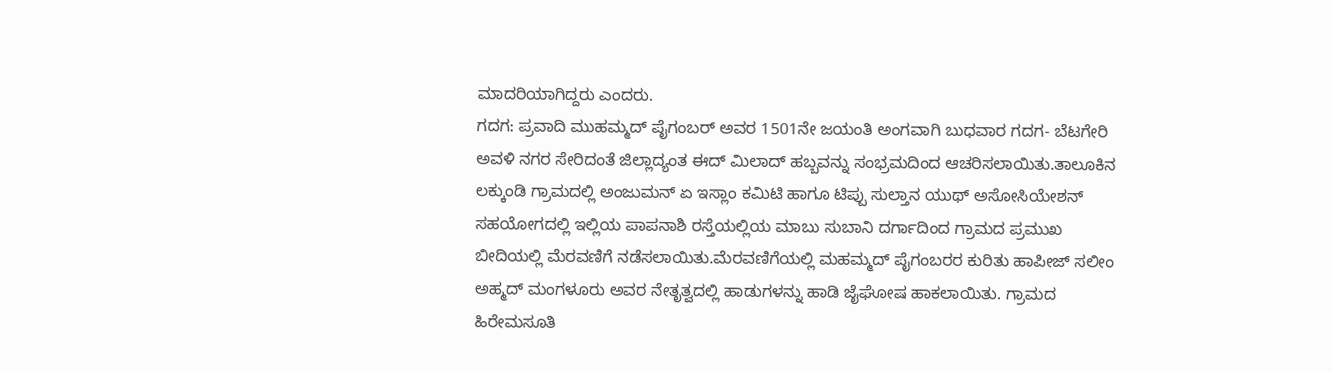ಮಾದರಿಯಾಗಿದ್ದರು ಎಂದರು.
ಗದಗ: ಪ್ರವಾದಿ ಮುಹಮ್ಮದ್ ಪೈಗಂಬರ್ ಅವರ 1501ನೇ ಜಯಂತಿ ಅಂಗವಾಗಿ ಬುಧವಾರ ಗದಗ- ಬೆಟಗೇರಿ ಅವಳಿ ನಗರ ಸೇರಿದಂತೆ ಜಿಲ್ಲಾದ್ಯಂತ ಈದ್ ಮಿಲಾದ್ ಹಬ್ಬವನ್ನು ಸಂಭ್ರಮದಿಂದ ಆಚರಿಸಲಾಯಿತು.ತಾಲೂಕಿನ ಲಕ್ಕುಂಡಿ ಗ್ರಾಮದಲ್ಲಿ ಅಂಜುಮನ್ ಏ ಇಸ್ಲಾಂ ಕಮಿಟಿ ಹಾಗೂ ಟಿಪ್ಪು ಸುಲ್ತಾನ ಯುಥ್ ಅಸೋಸಿಯೇಶನ್ ಸಹಯೋಗದಲ್ಲಿ ಇಲ್ಲಿಯ ಪಾಪನಾಶಿ ರಸ್ತೆಯಲ್ಲಿಯ ಮಾಬು ಸುಬಾನಿ ದರ್ಗಾದಿಂದ ಗ್ರಾಮದ ಪ್ರಮುಖ ಬೀದಿಯಲ್ಲಿ ಮೆರವಣಿಗೆ ನಡೆಸಲಾಯಿತು.ಮೆರವಣಿಗೆಯಲ್ಲಿ ಮಹಮ್ಮದ್ ಪೈಗಂಬರರ ಕುರಿತು ಹಾಪೀಜ್ ಸಲೀಂ ಅಹ್ಮದ್ ಮಂಗಳೂರು ಅವರ ನೇತೃತ್ವದಲ್ಲಿ ಹಾಡುಗಳನ್ನು ಹಾಡಿ ಜೈಘೋಷ ಹಾಕಲಾಯಿತು. ಗ್ರಾಮದ ಹಿರೇಮಸೂತಿ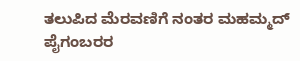ತಲುಪಿದ ಮೆರವಣಿಗೆ ನಂತರ ಮಹಮ್ಮದ್ ಪೈಗಂಬರರ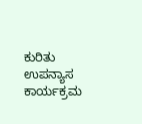ಕುರಿತು ಉಪನ್ಯಾಸ ಕಾರ್ಯಕ್ರಮ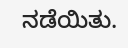ನಡೆಯಿತು.